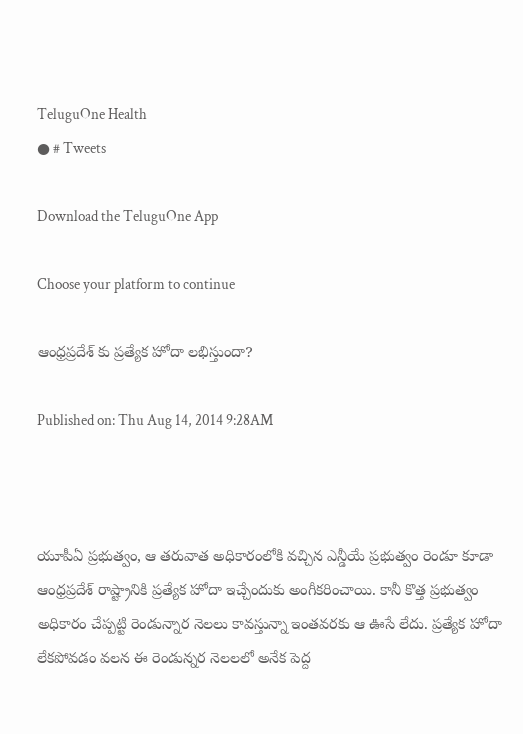TeluguOne Health
● # Tweets

Download the TeluguOne App

Choose your platform to continue

ఆంధ్రప్రదేశ్ కు ప్రత్యేక హోదా లభిస్తుందా?

Published on: Thu Aug 14, 2014 9:28AM



యూపీఏ ప్రభుత్వం, ఆ తరువాత అధికారంలోకి వచ్చిన ఎన్డీయే ప్రభుత్వం రెండూ కూడా ఆంధ్రప్రదేశ్ రాష్ట్రానికి ప్రత్యేక హోదా ఇచ్చేందుకు అంగీకరించాయి. కానీ కొత్త ప్రభుత్వం అధికారం చేప్పట్టి రెండున్నార నెలలు కావస్తున్నా ఇంతవరకు ఆ ఊసే లేదు. ప్రత్యేక హోదా లేకపోవడం వలన ఈ రెండున్నర నెలలలో అనేక పెద్ద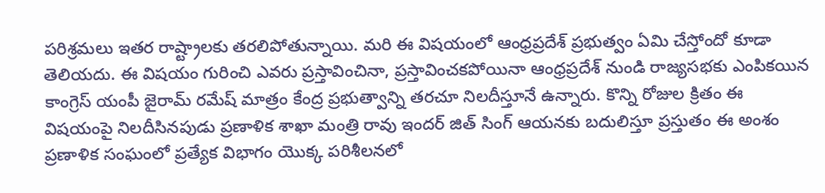పరిశ్రమలు ఇతర రాష్ట్రాలకు తరలిపోతున్నాయి. మరి ఈ విషయంలో ఆంధ్రప్రదేశ్ ప్రభుత్వం ఏమి చేస్తోందో కూడా తెలియదు. ఈ విషయం గురించి ఎవరు ప్రస్తావించినా, ప్రస్తావించకపోయినా ఆంధ్రప్రదేశ్ నుండి రాజ్యసభకు ఎంపికయిన కాంగ్రెస్ యంపీ జైరామ్ రమేష్ మాత్రం కేంద్ర ప్రభుత్వాన్ని తరచూ నిలదీస్తూనే ఉన్నారు. కొన్ని రోజుల క్రితం ఈ విషయంపై నిలదీసినపుడు ప్రణాళిక శాఖా మంత్రి రావు ఇందర్ జిత్ సింగ్ ఆయనకు బదులిస్తూ ప్రస్తుతం ఈ అంశం ప్రణాళిక సంఘంలో ప్రత్యేక విభాగం యొక్క పరిశీలనలో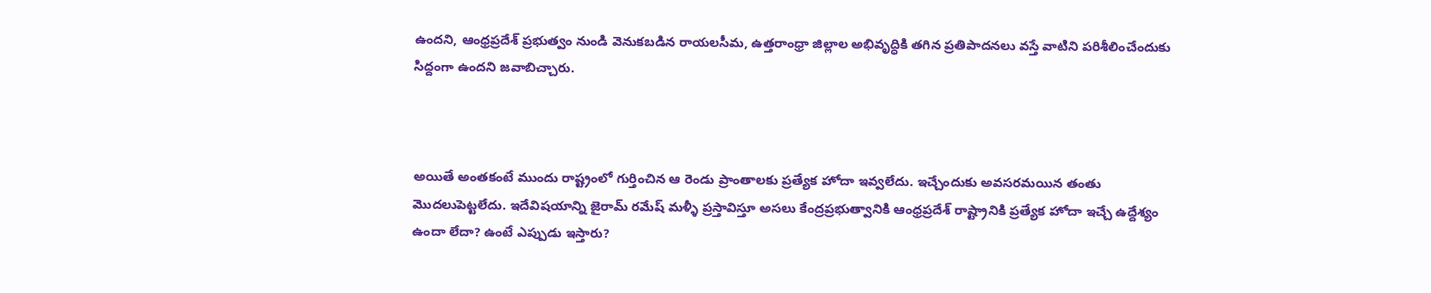ఉందని, ఆంధ్రప్రదేశ్ ప్రభుత్వం నుండి వెనుకబడిన రాయలసీమ, ఉత్తరాంధ్రా జిల్లాల అభివృద్ధికి తగిన ప్రతిపాదనలు వస్తే వాటిని పరిశీలించేందుకు సిద్దంగా ఉందని జవాబిచ్చారు.



అయితే అంతకంటే ముందు రాష్ట్రంలో గుర్తించిన ఆ రెండు ప్రాంతాలకు ప్రత్యేక హోదా ఇవ్వలేదు. ఇచ్చేందుకు అవసరమయిన తంతు మొదలుపెట్టలేదు. ఇదేవిషయాన్ని జైరామ్ రమేష్ మళ్ళీ ప్రస్తావిస్తూ అసలు కేంద్రప్రభుత్వానికి ఆంధ్రప్రదేశ్ రాష్ట్రానికి ప్రత్యేక హోదా ఇచ్చే ఉద్దేశ్యం ఉందా లేదా? ఉంటే ఎప్పుడు ఇస్తారు?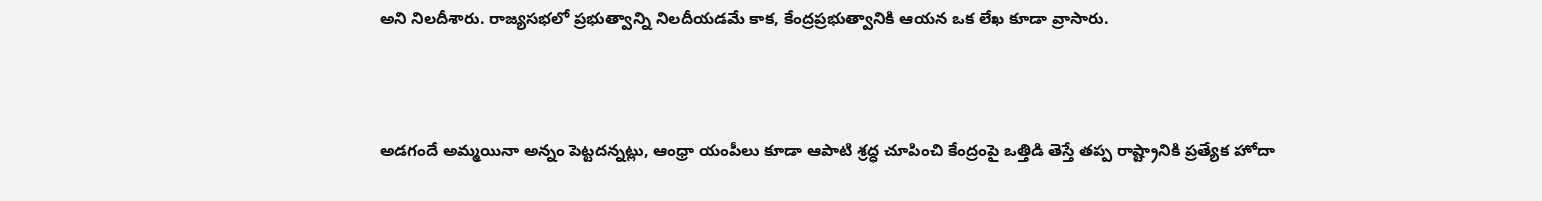అని నిలదీశారు. రాజ్యసభలో ప్రభుత్వాన్ని నిలదీయడమే కాక, కేంద్రప్రభుత్వానికి ఆయన ఒక లేఖ కూడా వ్రాసారు.



అడగందే అమ్మయినా అన్నం పెట్టదన్నట్లు, ఆంధ్రా యంపీలు కూడా ఆపాటి శ్రద్ధ చూపించి కేంద్రంపై ఒత్తిడి తెస్తే తప్ప రాష్ట్రానికి ప్రత్యేక హోదా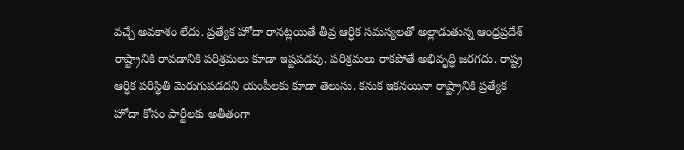వచ్చే అవకాశం లేదు. ప్రత్యేక హోదా రానట్లయితే తీవ్ర ఆర్ధిక సమస్యలతో అల్లాడుతున్న ఆంధ్రప్రదేశ్ రాష్ట్రానికి రావడానికి పరిశ్రమలు కూడా ఇష్టపడవు. పరిశ్రమలు రాకపోతే అభివృద్ధి జరగదు. రాష్ట్ర ఆర్ధిక పరిస్థితి మెరుగుపడదని యంపీలకు కూడా తెలుసు. కనుక ఇకనయినా రాష్ట్రానికి ప్రత్యేక హోదా కోసం పార్టీలకు అతీతంగా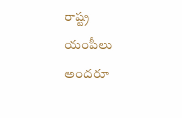రాష్ట్ర యంపీలు అందరూ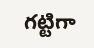గట్టిగా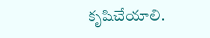కృషిచేయాలి.